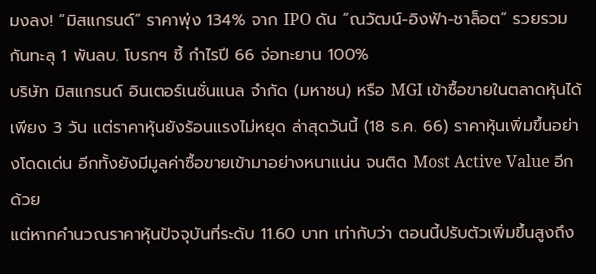มงลง! “มิสแกรนด์” ราคาพุ่ง 134% จาก IPO ดัน “ณวัฒน์-อิงฟ้า-ชาล็อต” รวยรวมกันทะลุ 1 พันลบ. โบรกฯ ชี้ กำไรปี 66 จ่อทะยาน 100%
บริษัท มิสแกรนด์ อินเตอร์เนชั่นแนล จำกัด (มหาชน) หรือ MGI เข้าซื้อขายในตลาดหุ้นได้เพียง 3 วัน แต่ราคาหุ้นยังร้อนแรงไม่หยุด ล่าสุดวันนี้ (18 ธ.ค. 66) ราคาหุ้นเพิ่มขึ้นอย่างโดดเด่น อีกทั้งยังมีมูลค่าซื้อขายเข้ามาอย่างหนาแน่น จนติด Most Active Value อีกด้วย
แต่หากคำนวณราคาหุ้นปัจจุบันที่ระดับ 11.60 บาท เท่ากับว่า ตอนนี้ปรับตัวเพิ่มขึ้นสูงถึง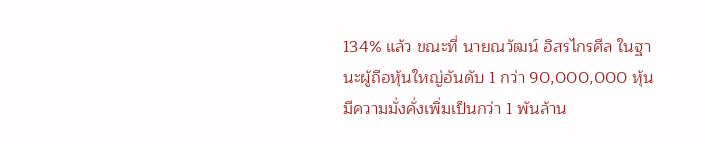134% แล้ว ขณะที่ นายณวัฒน์ อิสรไกรศีล ในฐานะผู้ถือหุ้นใหญ่อันดับ 1 กว่า 90,000,000 หุ้น มีความมั่งคั่งเพิ่มเป็นกว่า 1 พันล้าน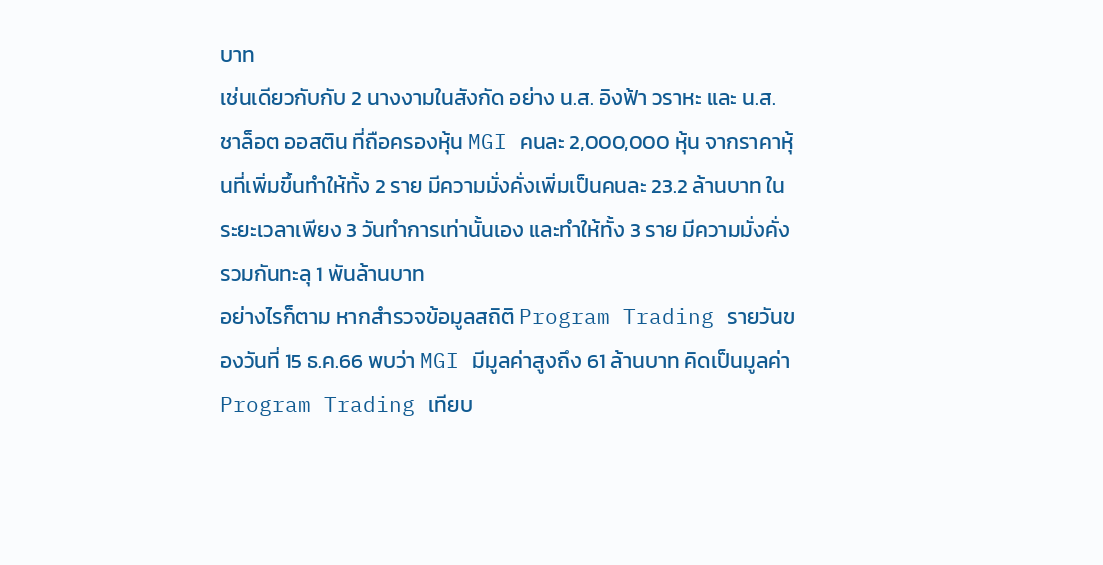บาท
เช่นเดียวกับกับ 2 นางงามในสังกัด อย่าง น.ส. อิงฟ้า วราหะ และ น.ส. ชาล็อต ออสติน ที่ถือครองหุ้น MGI คนละ 2,000,000 หุ้น จากราคาหุ้นที่เพิ่มขึ้นทำให้ทั้ง 2 ราย มีความมั่งคั่งเพิ่มเป็นคนละ 23.2 ล้านบาท ในระยะเวลาเพียง 3 วันทำการเท่านั้นเอง และทำให้ทั้ง 3 ราย มีความมั่งคั่งรวมกันทะลุ 1 พันล้านบาท
อย่างไรก็ตาม หากสำรวจข้อมูลสถิติ Program Trading รายวันของวันที่ 15 ธ.ค.66 พบว่า MGI มีมูลค่าสูงถึง 61 ล้านบาท คิดเป็นมูลค่า Program Trading เทียบ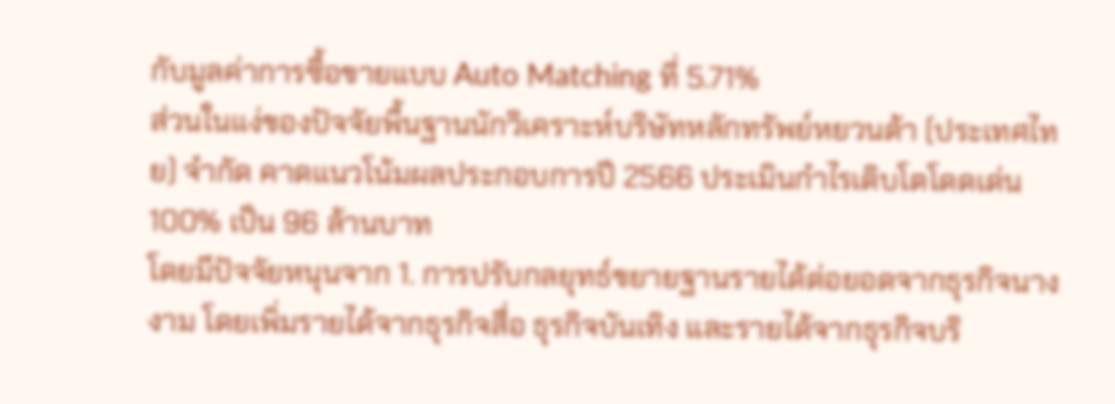กับมูลค่าการซื้อขายแบบ Auto Matching ที่ 5.71%
ส่วนในแง่ของปัจจัยพื้นฐานนักวิเคราะห์บริษัทหลักทรัพย์หยวนต้า (ประเทศไทย) จำกัด คาดแนวโน้มผลประกอบการปี 2566 ประเมินกำไรเติบโตโดดเด่น 100% เป็น 96 ล้านบาท
โดยมีปัจจัยหนุนจาก 1. การปรับกลยุทธ์ขยายฐานรายได้ต่อยอดจากธุรกิจนางงาม โดยเพิ่มรายได้จากธุรกิจสื่อ ธุรกิจบันเทิง และรายได้จากธุรกิจบริ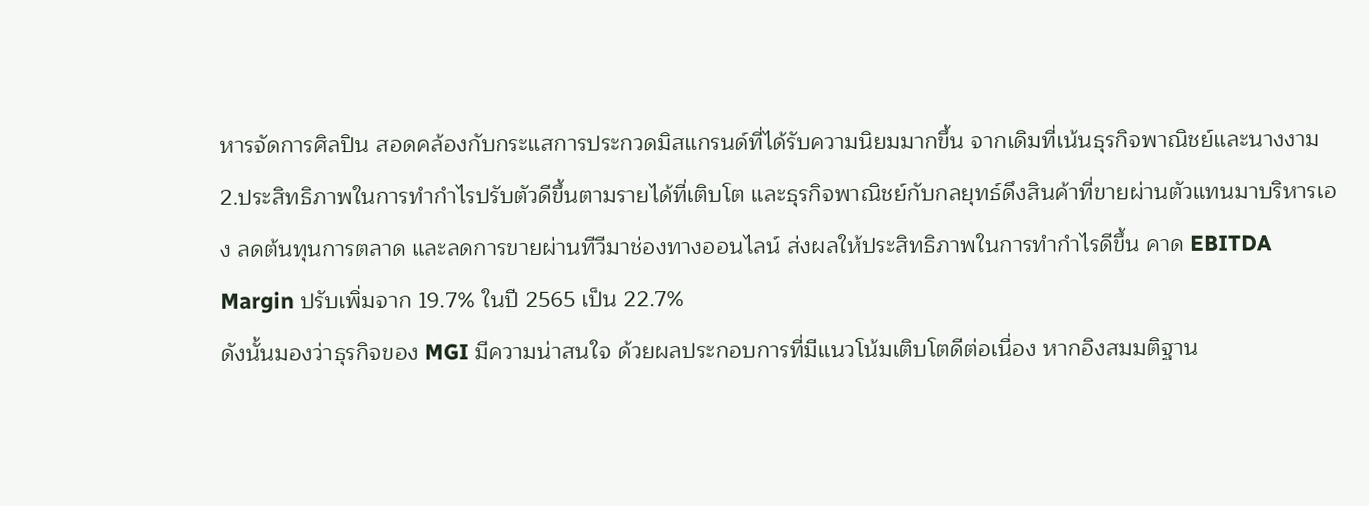หารจัดการศิลปิน สอดคล้องกับกระแสการประกวดมิสแกรนด์ที่ได้รับความนิยมมากขึ้น จากเดิมที่เน้นธุรกิจพาณิชย์และนางงาม
2.ประสิทธิภาพในการทำกำไรปรับตัวดีขึ้นตามรายได้ที่เติบโต และธุรกิจพาณิชย์กับกลยุทธ์ดึงสินค้าที่ขายผ่านตัวแทนมาบริหารเอง ลดต้นทุนการตลาด และลดการขายผ่านทีวีมาช่องทางออนไลน์ ส่งผลให้ประสิทธิภาพในการทำกำไรดีขึ้น คาด EBITDA Margin ปรับเพิ่มจาก 19.7% ในปี 2565 เป็น 22.7%
ดังนั้นมองว่าธุรกิจของ MGI มีความน่าสนใจ ด้วยผลประกอบการที่มีแนวโน้มเติบโตดีต่อเนื่อง หากอิงสมมติฐาน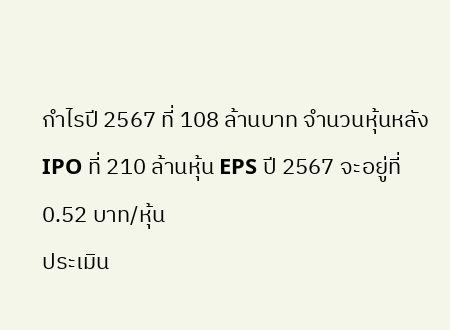กำไรปี 2567 ที่ 108 ล้านบาท จำนวนหุ้นหลัง IPO ที่ 210 ล้านหุ้น EPS ปี 2567 จะอยู่ที่ 0.52 บาท/หุ้น
ประเมิน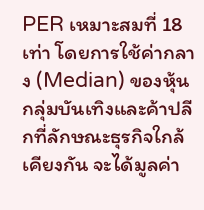PER เหมาะสมที่ 18 เท่า โดยการใช้ค่ากลาง (Median) ของหุ้นกลุ่มบันเทิงและค้าปลีกที่ลักษณะธุรกิจใกล้เคียงกัน จะได้มูลค่า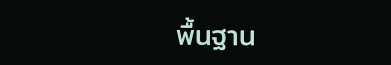พื้นฐาน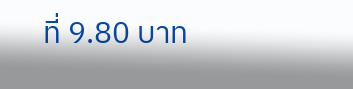ที่ 9.80 บาท